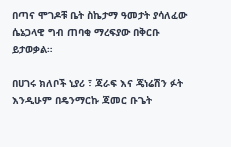በጣና ሞገዶቹ ቤት ስኬታማ ዓመታት ያሳለፈው ሴኔጋላዊ ግብ ጠባቂ ማረፍያው በቅርቡ ይታወቃል።

በሀገሩ ክለቦች ኒያሪ ፣ ጃራፍ እና ጄነሬሽን ፉት እንዲሁም በዴንማርኩ ጃመር ቡጌት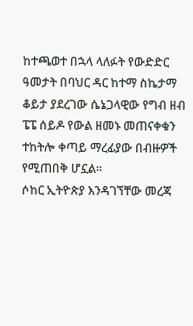ከተጫወተ በኋላ ላለፉት የውድድር ዓመታት በባህር ዳር ከተማ ስኬታማ ቆይታ ያደረገው ሴኔጋላዊው የግብ ዘብ ፔፔ ሰይዶ የውል ዘመኑ መጠናቀቁን ተከትሎ ቀጣይ ማረፊያው በብዙዎች የሚጠበቅ ሆኗል።
ሶከር ኢትዮጵያ እንዳገኘቸው መረጃ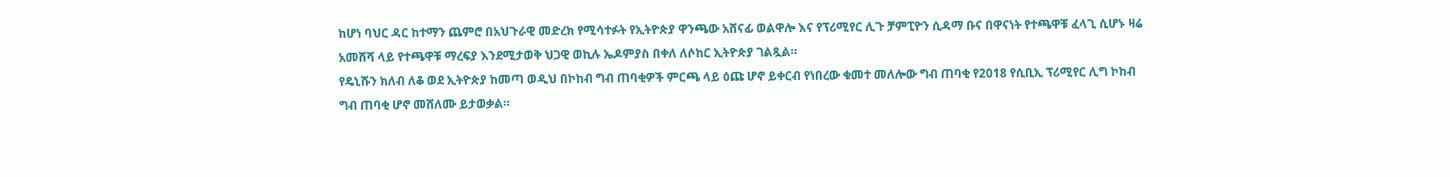ከሆነ ባህር ዳር ከተማን ጨምሮ በአህጉራዊ መድረክ የሚሳተፉት የኢትዮጵያ ዋንጫው አሸናፊ ወልዋሎ እና የፕሪሚየር ሊጉ ቻምፒዮን ሲዳማ ቡና በዋናነት የተጫዋቹ ፈላጊ ሲሆኑ ዛሬ አመሸሻ ላይ የተጫዋቹ ማረፍያ እንደሚታወቅ ህጋዊ ወኪሉ ኤዶምያስ በቀለ ለሶከር ኢትዮጵያ ገልጿል።
የዴኒሹን ክለብ ለቆ ወደ ኢትዮጵያ ከመጣ ወዲህ በኮከብ ግብ ጠባቂዎች ምርጫ ላይ ዕጩ ሆኖ ይቀርብ የነበረው ቁመተ መለሎው ግብ ጠባቂ የ2018 የሲቢኢ ፕሪሚየር ሊግ ኮከብ ግብ ጠባቂ ሆኖ መሸለሙ ይታወቃል።